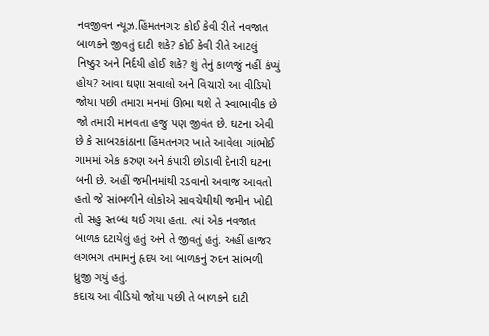નવજીવન ન્યૂઝ.હિંમતનગરઃ કોઈ કેવી રીતે નવજાત બાળકને જીવતું દાટી શકે? કોઈ કેવી રીતે આટલું નિષ્ઠુર અને નિર્દયી હોઈ શકે? શું તેનું કાળજું નહીં કંપ્યું હોય? આવા ઘણા સવાલો અને વિચારો આ વીડિયો જોયા પછી તમારા મનમાં ઊભા થશે તે સ્વાભાવીક છે જો તમારી માનવતા હજુ પણ જીવંત છે. ઘટના એવી છે કે સાબરકાંઠાના હિંમતનગર ખાતે આવેલા ગાંભોઈ ગામમાં એક કરુણ અને કંપારી છોડાવી દેનારી ઘટના બની છે. અહીં જમીનમાંથી રડવાનો અવાજ આવતો હતો જે સાંભળીને લોકોએ સાવચેથીથી જમીન ખોદી તો સહુ સ્તબ્ધ થઈ ગયા હતા. ત્યાં એક નવજાત બાળક દટાયેલું હતું અને તે જીવતું હતું. અહીં હાજર લગભગ તમામનું હૃદય આ બાળકનું રુદન સાંભળી ધ્રુજી ગયું હતું.
કદાચ આ વીડિયો જોયા પછી તે બાળકને દાટી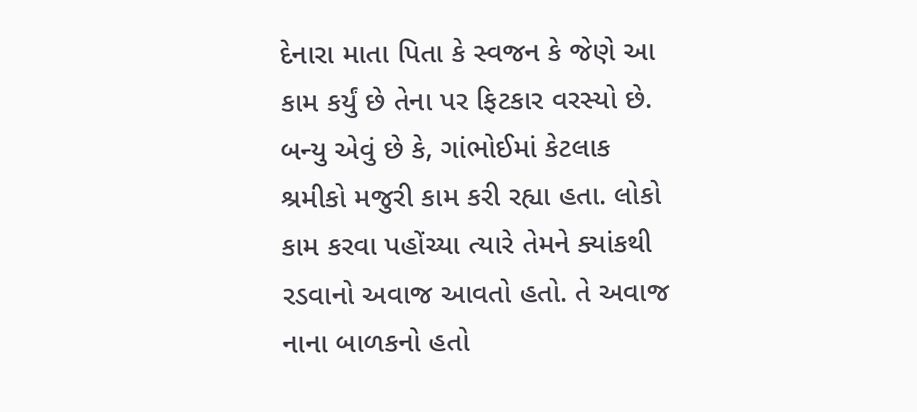દેનારા માતા પિતા કે સ્વજન કે જેણે આ કામ કર્યું છે તેના પર ફિટકાર વરસ્યો છે. બન્યુ એવું છે કે, ગાંભોઈમાં કેટલાક શ્રમીકો મજુરી કામ કરી રહ્યા હતા. લોકો કામ કરવા પહોંચ્યા ત્યારે તેમને ક્યાંકથી રડવાનો અવાજ આવતો હતો. તે અવાજ નાના બાળકનો હતો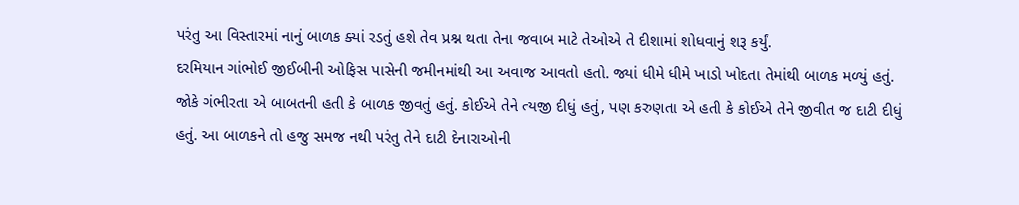પરંતુ આ વિસ્તારમાં નાનું બાળક ક્યાં રડતું હશે તેવ પ્રશ્ન થતા તેના જવાબ માટે તેઓએ તે દીશામાં શોધવાનું શરૂ કર્યું.
દરમિયાન ગાંભોઈ જીઈબીની ઓફિસ પાસેની જમીનમાંથી આ અવાજ આવતો હતો. જ્યાં ધીમે ધીમે ખાડો ખોદતા તેમાંથી બાળક મળ્યું હતું. જોકે ગંભીરતા એ બાબતની હતી કે બાળક જીવતું હતું. કોઈએ તેને ત્યજી દીધું હતું, પણ કરુણતા એ હતી કે કોઈએ તેને જીવીત જ દાટી દીધું હતું. આ બાળકને તો હજુ સમજ નથી પરંતુ તેને દાટી દેનારાઓની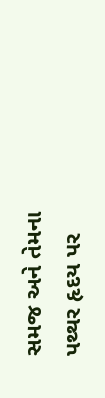સમજ અને તેમના પથ્થર હૃદય પર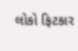લોકો ફિટકાર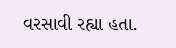વરસાવી રહ્યા હતા.